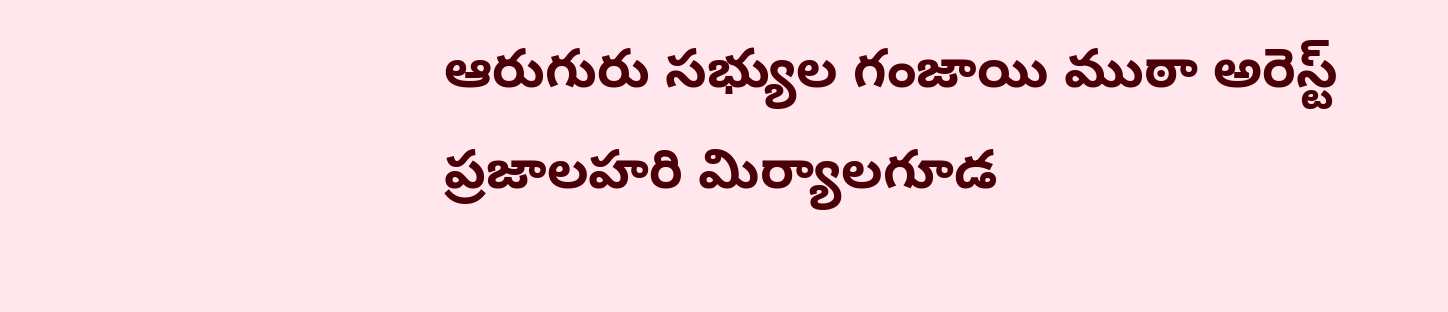ఆరుగురు సభ్యుల గంజాయి ముఠా అరెస్ట్
ప్రజాలహరి మిర్యాలగూడ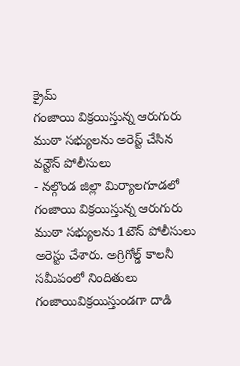క్రైమ్
గంజాయి విక్రయిస్తున్న ఆరుగురు ముఠా సభ్యులను అరెస్ట్ చేసిన వన్టౌన్ పోలీసులు
- నల్గొండ జిల్లా మిర్యాలగూడలో గంజాయి విక్రయిస్తున్న ఆరుగురు ముఠా సభ్యులను 1టౌన్ పోలీసులు అరెస్టు చేశారు. అగ్రిగోల్డ్ కాలనీ సమీపంలో నిందితులు గంజాయివిక్రయిస్తుండగా దాడి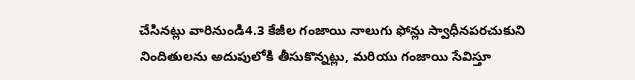చేసినట్లు వారినుండి4.3 కేజీల గంజాయి నాలుగు ఫోన్లు స్వాధీనపరచుకుని నిందితులను అదుపులోకి తీసుకొన్నట్లు, మరియు గంజాయి సేవిస్తూ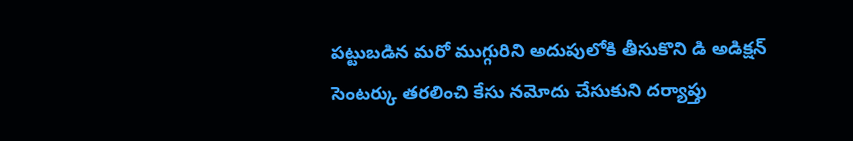పట్టుబడిన మరో ముగ్గురిని అదుపులోకి తీసుకొని డి అడిక్షన్ సెంటర్కు తరలించి కేసు నమోదు చేసుకుని దర్యాప్తు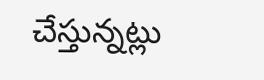చేస్తున్నట్లు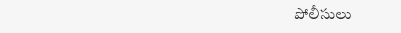పోలీసులు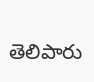తెలిపారు